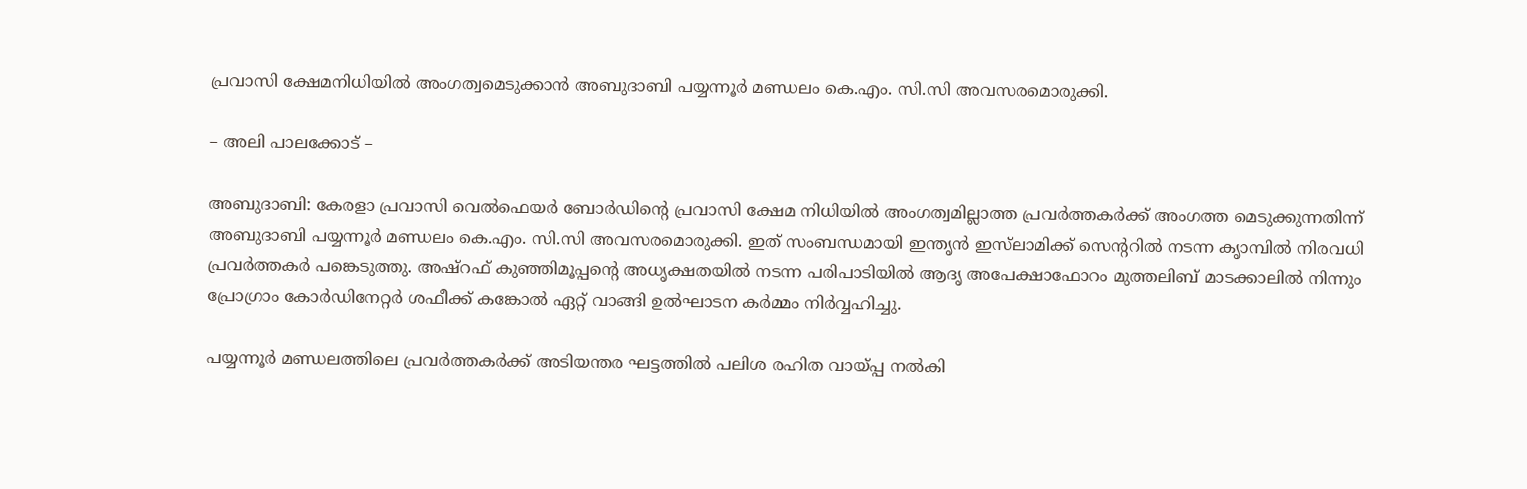പ്രവാസി ക്ഷേമനിധിയില്‍ അംഗത്വമെടുക്കാന്‍ അബുദാബി പയ്യന്നൂര്‍ മണ്ഡലം കെ.എം. സി.സി അവസരമൊരുക്കി.

– അലി പാലക്കോട് –

അബുദാബി: കേരളാ പ്രവാസി വെല്‍ഫെയര്‍ ബോര്‍ഡിന്റെ പ്രവാസി ക്ഷേമ നിധിയില്‍ അംഗത്വമില്ലാത്ത പ്രവര്‍ത്തകര്‍ക്ക് അംഗത്ത മെടുക്കുന്നതിന്ന് അബുദാബി പയ്യന്നൂര്‍ മണ്ഡലം കെ.എം. സി.സി അവസരമൊരുക്കി. ഇത് സംബന്ധമായി ഇന്തൃന്‍ ഇസ്‌ലാമിക്ക് സെന്ററില്‍ നടന്ന കൃാമ്പില്‍ നിരവധി പ്രവര്‍ത്തകര്‍ പങ്കെടുത്തു. അഷ്‌റഫ് കുഞ്ഞിമൂപ്പന്റെ അധൃക്ഷതയില്‍ നടന്ന പരിപാടിയില്‍ ആദൃ അപേക്ഷാഫോറം മുത്തലിബ് മാടക്കാലില്‍ നിന്നും പ്രോഗ്രാം കോര്‍ഡിനേറ്റര്‍ ശഫീക്ക് കങ്കോല്‍ ഏറ്റ് വാങ്ങി ഉല്‍ഘാടന കര്‍മ്മം നിര്‍വ്വഹിച്ചു.

പയ്യന്നൂര്‍ മണ്ഡലത്തിലെ പ്രവര്‍ത്തകര്‍ക്ക് അടിയന്തര ഘട്ടത്തില്‍ പലിശ രഹിത വായ്പ്പ നല്‍കി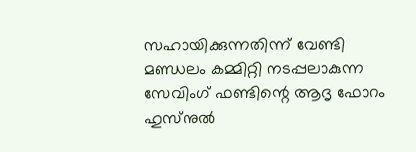സഹായിക്കുന്നതിന്ന് വേണ്ടി മണ്ഡലം കമ്മിറ്റി നടപ്പലാകുന്ന സേവിംഗ് ഫണ്ടിന്റെ ആദൃ ഫോറം ഹുസ്‌നുല്‍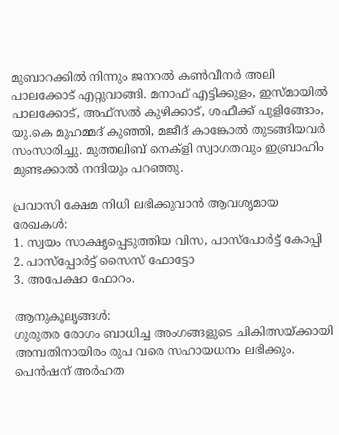മുബാറക്കില്‍ നിന്നും ജനറല്‍ കണ്‍വീനര്‍ അലി പാലക്കോട് എറ്റുവാങ്ങി. മനാഫ് എട്ടിക്കുളം, ഇസ്മായില്‍ പാലക്കോട്, അഫ്‌സല്‍ കുഴിക്കാട്, ശഫീക്ക് പുളിങ്ങോം, യു.കെ മുഹമ്മദ് കുഞ്ഞി, മജീദ് കാങ്കോല്‍ തുടങ്ങിയവര്‍ സംസാരിച്ചു. മുത്തലിബ് നെക്‌ളി സ്വാഗതവും ഇബ്രാഹിം മുണ്ടക്കാല്‍ നന്ദിയും പറഞ്ഞു.

പ്രവാസി ക്ഷേമ നിധി ലഭിക്കുവാന്‍ ആവശൃമായ രേഖകള്‍:
1. സ്വയം സാക്ഷൃപ്പെടുത്തിയ വിസ, പാസ്‌പോര്‍ട്ട് കോപ്പി
2. പാസ്‌പ്പോര്‍ട്ട് സൈസ് ഫോട്ടോ
3. അപേക്ഷാ ഫോറം.

ആനുകൂലൃങ്ങള്‍:
ഗുരുതര രോഗം ബാധിച്ച അംഗങ്ങളുടെ ചികിത്സയ്ക്കായി അമ്പതിനായിരം രുപ വരെ സഹായധനം ലഭിക്കും. പെന്‍ഷന് അര്‍ഹത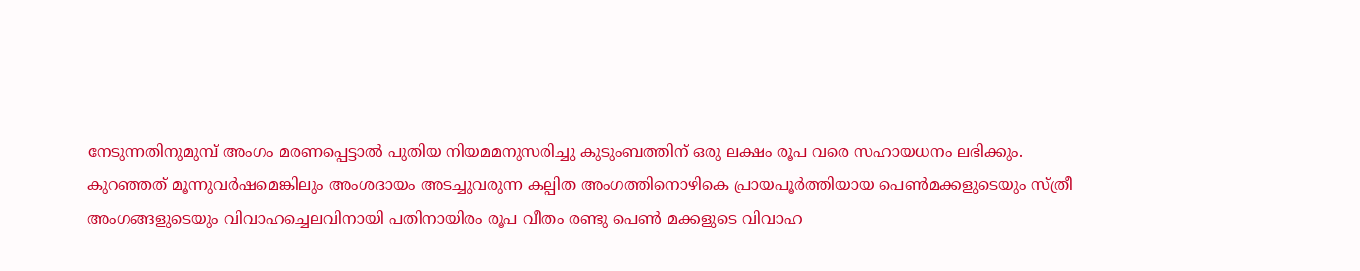നേടുന്നതിനുമുമ്പ് അംഗം മരണപ്പെട്ടാല്‍ പുതിയ നിയമമനുസരിച്ചു കുടുംബത്തിന് ഒരു ലക്ഷം രൂപ വരെ സഹായധനം ലഭിക്കും.
കുറഞ്ഞത് മൂന്നുവര്‍ഷമെങ്കിലും അംശദായം അടച്ചുവരുന്ന കല്പിത അംഗത്തിനൊഴികെ പ്രായപൂര്‍ത്തിയായ പെണ്‍മക്കളുടെയും സ്ത്രീ അംഗങ്ങളുടെയും വിവാഹച്ചെലവിനായി പതിനായിരം രൂപ വീതം രണ്ടു പെണ്‍ മക്കളുടെ വിവാഹ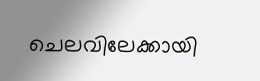ചെലവിലേക്കായി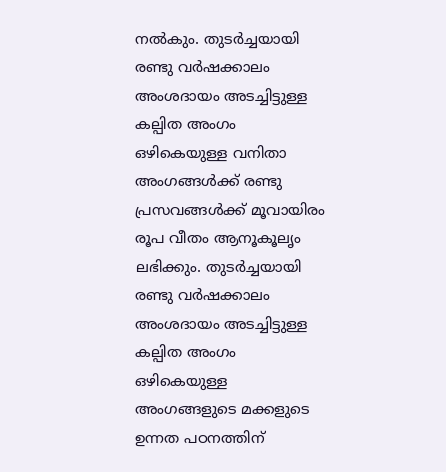നല്‍കും. തുടര്‍ച്ചയായി രണ്ടു വര്‍ഷക്കാലം അംശദായം അടച്ചിട്ടുള്ള കല്പിത അംഗം ഒഴികെയുള്ള വനിതാ അംഗങ്ങള്‍ക്ക് രണ്ടു പ്രസവങ്ങള്‍ക്ക് മൂവായിരം രൂപ വീതം ആനൂകൂലൃം ലഭിക്കും. തുടര്‍ച്ചയായി രണ്ടു വര്‍ഷക്കാലം അംശദായം അടച്ചിട്ടുള്ള കല്പിത അംഗം ഒഴികെയുള്ള അംഗങ്ങളുടെ മക്കളുടെ ഉന്നത പഠനത്തിന്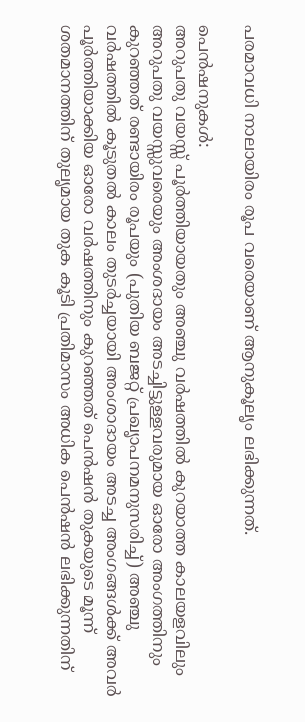പരമാവധി നാലായിരം രൂപ വരെയാണ് ആനുകൂലൃം ലഭിക്കുന്നത്.

പെന്‍ഷനുകള്‍:
അറുപതു വയസ്സ് പൂര്‍ത്തിയായതും അഞ്ചു വര്‍ഷത്തില്‍ കുറയാത്ത കാലയളവിലും അറുപതു വയസ്സുവരെയും അംശദായം അടച്ചിട്ടുള്ളവരുമായ ഓരോ അംഗത്തിനും കുറഞ്ഞത് രണ്ടായിരം രൂപയും (പുതിയ ബജറ്റ് പ്രഖൃാപനമനുസരിച്ച്) അഞ്ചു വര്‍ഷത്തില്‍ കൂടുതല്‍ കാലം തുടര്‍ച്ചയായി അംശാദായം അടച്ച അംഗങ്ങള്‍ക്ക് അവര്‍ പൂര്‍ത്തിയാക്കിയ ഓരോ വര്‍ഷത്തിനും കുറഞ്ഞത് പെന്‍ഷന്‍ തുകയുടെ മൂന്ന് ശതമാനത്തിന് തുലൃമായ തുക കൂടി പ്രതിമാസം അധിക പെന്‍ഷന്‍ ലഭിക്കുന്നതിന്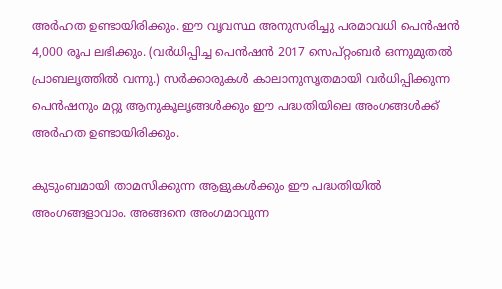അര്‍ഹത ഉണ്ടായിരിക്കും. ഈ വൃവസ്ഥ അനുസരിച്ചു പരമാവധി പെന്‍ഷന്‍ 4,000 രൂപ ലഭിക്കും. (വര്‍ധിപ്പിച്ച പെന്‍ഷന്‍ 2017 സെപ്റ്റംബര്‍ ഒന്നുമുതല്‍ പ്രാബലൃത്തില്‍ വന്നു.) സര്‍ക്കാരുകള്‍ കാലാനുസൃതമായി വര്‍ധിപ്പിക്കുന്ന പെന്‍ഷനും മറ്റു ആനുകൂലൃങ്ങള്‍ക്കും ഈ പദ്ധതിയിലെ അംഗങ്ങള്‍ക്ക് അര്‍ഹത ഉണ്ടായിരിക്കും.

കുടുംബമായി താമസിക്കുന്ന ആളുകള്‍ക്കും ഈ പദ്ധതിയില്‍ അംഗങ്ങളാവാം. അങ്ങനെ അംഗമാവുന്ന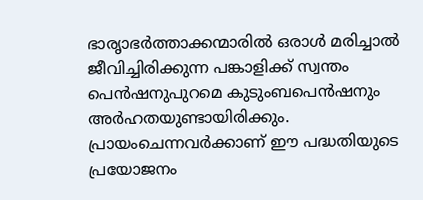ഭാരൃാഭര്‍ത്താക്കന്മാരില്‍ ഒരാള്‍ മരിച്ചാല്‍ ജീവിച്ചിരിക്കുന്ന പങ്കാളിക്ക് സ്വന്തം പെന്‍ഷനുപുറമെ കുടുംബപെന്‍ഷനും അര്‍ഹതയുണ്ടായിരിക്കും. പ്രായംചെന്നവര്‍ക്കാണ് ഈ പദ്ധതിയുടെ പ്രയോജനം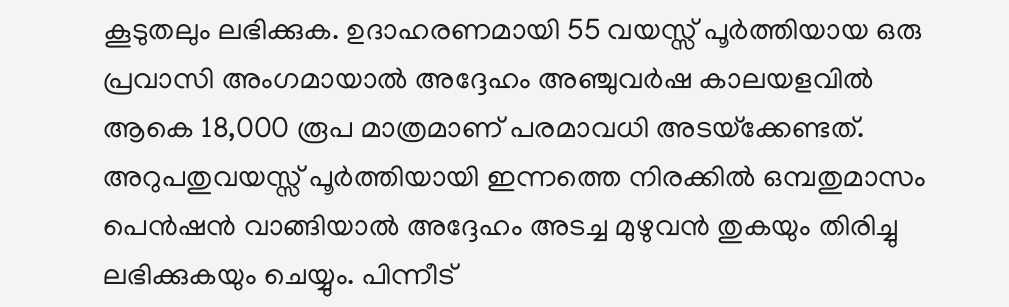കൂടുതലും ലഭിക്കുക. ഉദാഹരണമായി 55 വയസ്സ് പൂര്‍ത്തിയായ ഒരു പ്രവാസി അംഗമായാല്‍ അദ്ദേഹം അഞ്ചുവര്‍ഷ കാലയളവില്‍ ആകെ 18,000 രൂപ മാത്രമാണ് പരമാവധി അടയ്‌ക്കേണ്ടത്. അറുപതുവയസ്സ് പൂര്‍ത്തിയായി ഇന്നത്തെ നിരക്കില്‍ ഒമ്പതുമാസം പെന്‍ഷന്‍ വാങ്ങിയാല്‍ അദ്ദേഹം അടച്ച മുഴുവന്‍ തുകയും തിരിച്ചു ലഭിക്കുകയും ചെയ്യും. പിന്നീട്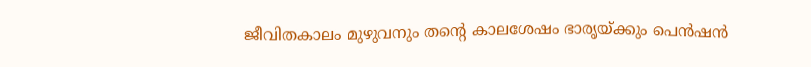ജീവിതകാലം മുഴുവനും തന്റെ കാലശേഷം ഭാരൃയ്ക്കും പെന്‍ഷന്‍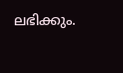ലഭിക്കും.